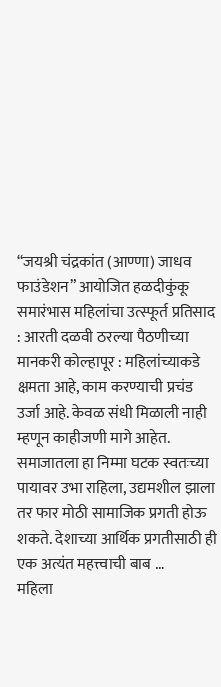“जयश्री चंद्रकांत (आण्णा) जाधव फाउंडेशन” आयोजित हळदीकुंकू समारंभास महिलांचा उत्स्फूर्त प्रतिसाद : आरती दळवी ठरल्या पैठणीच्या मानकरी कोल्हापूर : महिलांच्याकडे क्षमता आहे, काम करण्याची प्रचंड उर्जा आहे. केवळ संधी मिळाली नाही म्हणून काहीजणी मागे आहेत. समाजातला हा निम्मा घटक स्वतःच्या पायावर उभा राहिला, उद्यमशील झाला तर फार मोठी सामाजिक प्रगती होऊ शकते. देशाच्या आर्थिक प्रगतीसाठी ही एक अत्यंत महत्त्वाची बाब …
महिला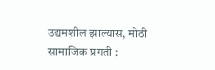उद्यमशील झाल्यास, मोठी सामाजिक प्रगती :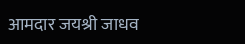आमदार जयश्री जाधव